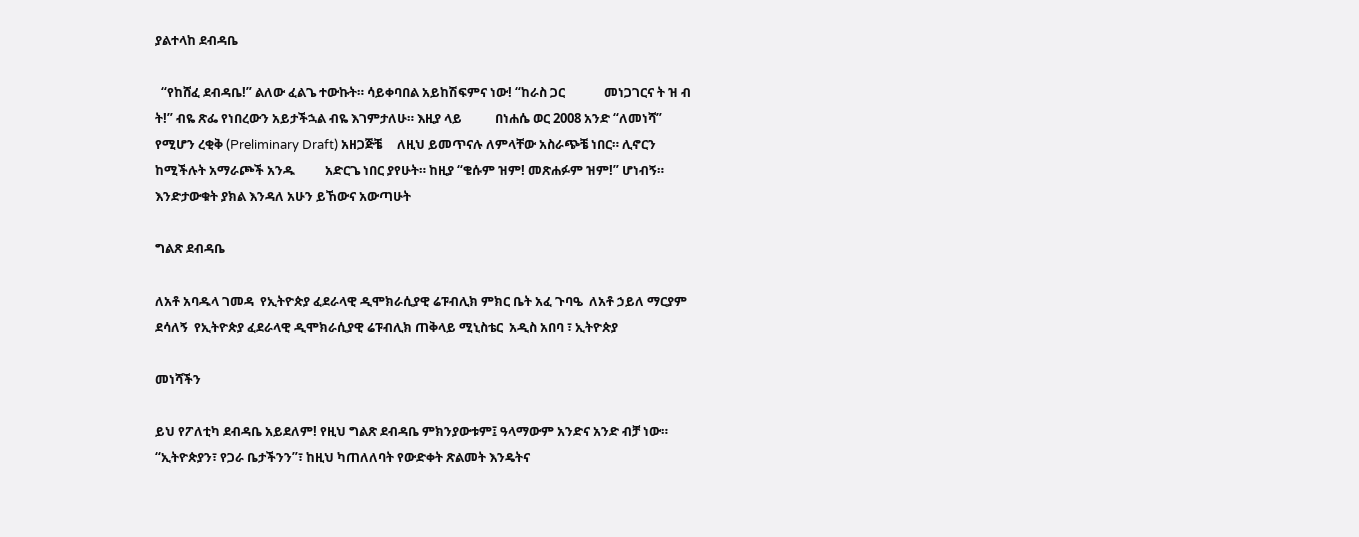ያልተላከ ደብዳቤ

  “የከሸፈ ደብዳቤ!” ልለው ፈልጌ ተውኩት። ሳይቀባበል አይከሽፍምና ነው! “ከራስ ጋር             መነጋገርና ት ዝ ብ ት!” ብዬ ጽፌ የነበረውን አይታችኋል ብዬ እገምታለሁ። እዚያ ላይ           በነሐሴ ወር 2008 አንድ “ለመነሻ” የሚሆን ረቂቅ (Preliminary Draft) አዘጋጅቼ     ለዚህ ይመጥናሉ ለምላቸው አስራጭቼ ነበር። ሊኖርን ከሚችሉት አማራጮች አንዱ          አድርጌ ነበር ያየሁት። ከዚያ “ቄሱም ዝም! መጽሐፉም ዝም!” ሆነብኝ።          እንድታውቁት ያክል እንዳለ አሁን ይኸውና አውጣሁት

ግልጽ ደብዳቤ

ለአቶ አባዱላ ገመዳ  የኢትዮጵያ ፈደራላዊ ዲሞክራሲያዊ ሬፑብሊክ ምክር ቤት አፈ ጉባዔ  ለአቶ ኃይለ ማርያም ደሳለኝ  የኢትዮጵያ ፈደራላዊ ዲሞክራሲያዊ ሬፑብሊክ ጠቅላይ ሚኒስቴር  አዲስ አበባ ፣ ኢትዮጵያ

መነሻችን

ይህ የፖለቲካ ደብዳቤ አይደለም! የዚህ ግልጽ ደብዳቤ ምክንያውቱም፤ ዓላማውም አንድና አንድ ብቻ ነው። “ኢትዮጵያን፣ የጋራ ቤታችንን”፣ ከዚህ ካጠለለባት የውድቀት ጽልመት እንዴትና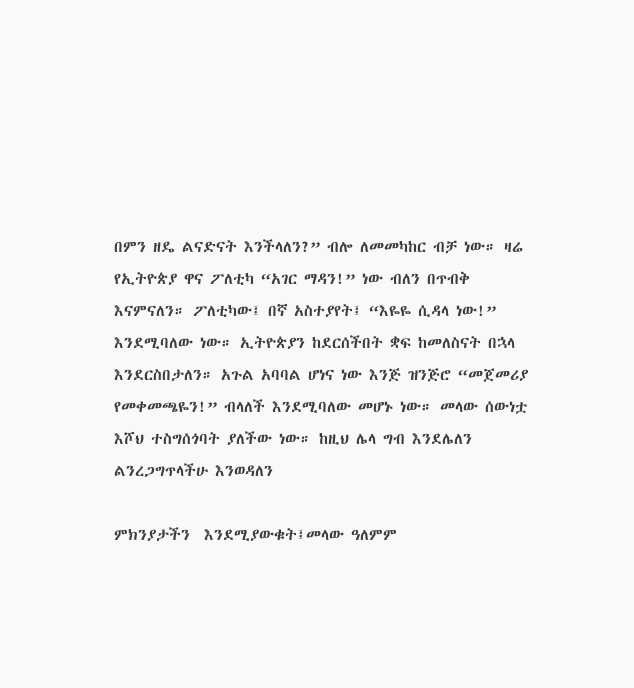በምን ዘዴ ልናድናት እንችላለን?” ብሎ ለመመካከር ብቻ ነው። ዛሬ የኢትዮጵያ ዋና ፖለቲካ “አገር ማዳን!” ነው ብለን በጥብቅ እናምናለን። ፖለቲካው፤ በኛ አስተያየት፤ “እዬዬ ሲዳላ ነው!” እንደሚባለው ነው። ኢትዮጵያን ከደርሰችበት ቋፍ ከመለስናት በኋላ እንደርስበታለን። አጉል አባባል ሆነና ነው እንጅ ዝንጅሮ “መጀመሪያ የመቀመጫዬን!” ብላለች እንደሚባለው መሆኑ ነው። መላው ሰውነቷ እሾህ ተስግሰጎባት ያለችው ነው። ከዚህ ሌላ ግብ እንደሌለን ልንረጋግጥላችሁ እንወዳለን

ምክንያታችን  እንደሚያውቁት፤መላው ዓለምም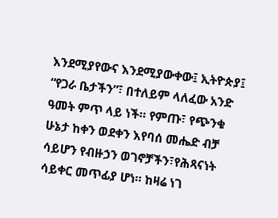እንደሚያየውና እንደሚያውቀው፤ ኢትዮጵያ፤ “የጋራ ቤታችን”፣ በተለይም ላለፈው አንድ ዓመት ምጥ ላይ ነች። የምጡ፣ የጭንቁ ሁኔታ ከቀን ወደቀን እየባሰ መሔድ ብቻ ሳይሆን የብዙኃን ወገኖቻችን፣የሕጻናነት ሳይቀር መጥፊያ ሆነ። ከዛሬ ነገ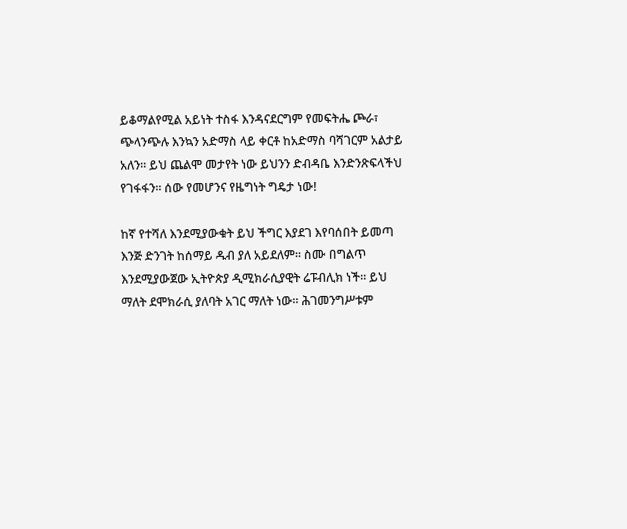ይቆማልየሚል አይነት ተስፋ እንዳናደርግም የመፍትሔ ጮራ፣ ጭላንጭሉ እንኳን አድማስ ላይ ቀርቶ ከአድማስ ባሻገርም አልታይ አለን። ይህ ጨልሞ መታየት ነው ይህንን ድብዳቤ እንድንጽፍላችህ የገፋፋን። ሰው የመሆንና የዜግነት ግዴታ ነው!

ከኛ የተሻለ እንደሚያውቁት ይህ ችግር እያደገ እየባሰበት ይመጣ እንጅ ድንገት ከሰማይ ዱብ ያለ አይደለም። ስሙ በግልጥ እንደሚያውጀው ኢትዮጵያ ዲሚክራሲያዊት ሬፑብሊክ ነች። ይህ ማለት ደሞክራሲ ያለባት አገር ማለት ነው። ሕገመንግሥቱም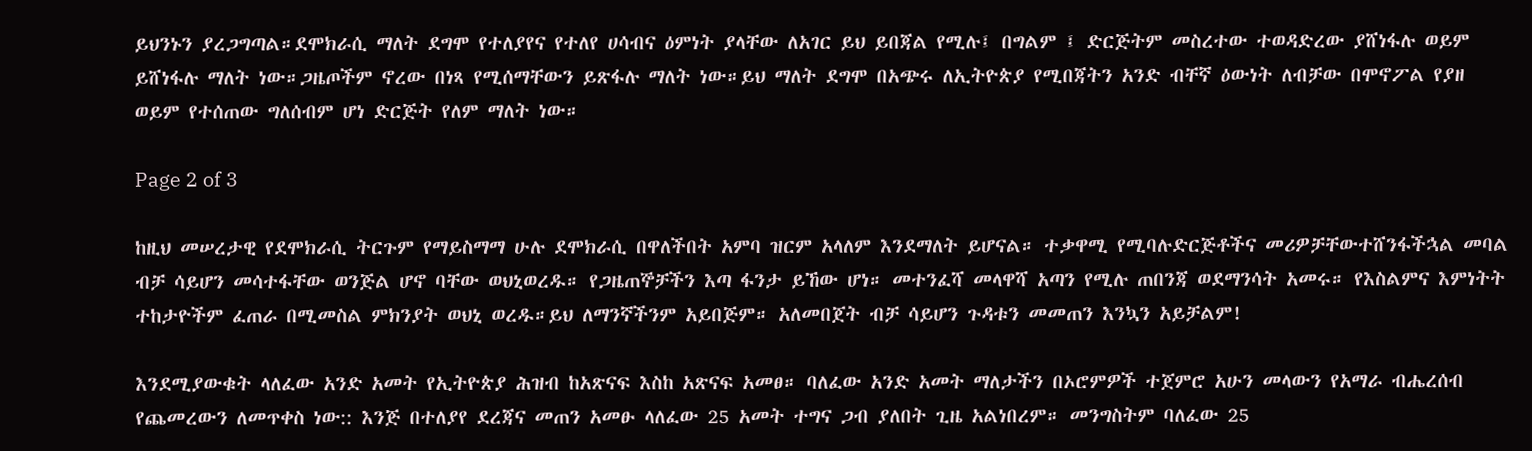ይህንኑን ያረጋግጣል።ደሞክራሲ ማለት ደግሞ የተለያየና የተለየ ሀሳብና ዕምነት ያላቸው ለአገር ይህ ይበጃል የሚሉ፤ በግልም ፤ ድርጅትም መስረተው ተወዳድረው ያሸነፋሉ ወይም ይሸነፋሉ ማለት ነው።ጋዜጦችም ኖረው በነጻ የሚሰማቸውን ይጽፋሉ ማለት ነው።ይህ ማለት ደግሞ በአጭሩ ለኢትዮጵያ የሚበጃትን አንድ ብቸኛ ዕውነት ለብቻው በሞኖፖል የያዘ ወይም የተሰጠው ግለሰብም ሆነ ድርጅት የለም ማለት ነው።

Page 2 of 3

ከዚህ መሠረታዊ የደሞክራሲ ትርጉም የማይስማማ ሁሉ ደሞክራሲ በዋለችበት አምባ ዝርም አላለም እንደማለት ይሆናል። ተቃዋሚ የሚባሉድርጅቶችና መሪዎቻቸውተሸንፋችኋል መባል ብቻ ሳይሆን መሳተፋቸው ወንጅል ሆኖ ባቸው ወህኒወረዱ። የጋዜጠኞቻችን እጣ ፋንታ ይኸው ሆነ። መተንፈሻ መላዋሻ አጣን የሚሉ ጠበንጃ ወደማንሳት አመሩ። የእስልምና እምነትት ተከታዮችም ፈጠራ በሚመስል ምክንያት ወህኒ ወረዱ።ይህ ለማንኛችንም አይበጅም። አለመበጀት ብቻ ሳይሆን ጉዳቱን መመጠን እንኳን አይቻልም!

እንደሚያውቁት ላለፈው አንድ አመት የኢትዮጵያ ሕዝብ ከአጽናፍ እስከ አጽናፍ አመፀ። ባለፈው አንድ አመት ማለታችን በኦሮምዎች ተጀምሮ አሁን መላውን የአማራ ብሔረሰብ የጨመረውን ለመጥቀስ ነው:: እንጅ በተለያየ ደረጃና መጠን አመፁ ላለፈው 25 አመት ተግና ጋብ ያለበት ጊዜ አልነበረም። መንግስትም ባለፈው 25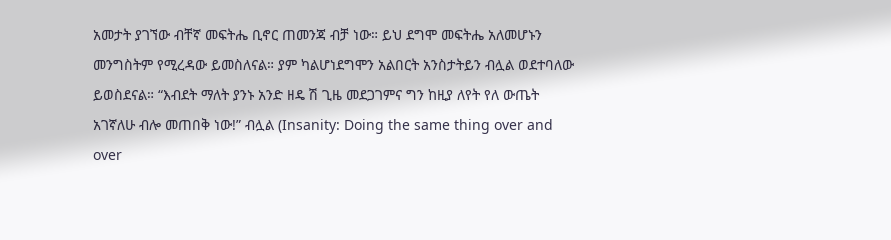አመታት ያገኘው ብቸኛ መፍትሔ ቢኖር ጠመንጃ ብቻ ነው። ይህ ደግሞ መፍትሔ አለመሆኑን መንግስትም የሚረዳው ይመስለናል። ያም ካልሆነደግሞን አልበርት አንስታትይን ብሏል ወደተባለው ይወስደናል። “እብደት ማለት ያንኑ አንድ ዘዴ ሽ ጊዜ መደጋገምና ግን ከዚያ ለየት የለ ውጤት አገኛለሁ ብሎ መጠበቅ ነው!” ብሏል (Insanity: Doing the same thing over and over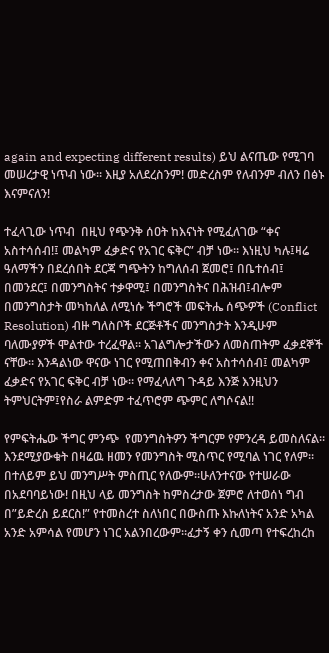again and expecting different results) ይህ ልናጤው የሚገባ መሠረታዊ ነጥብ ነው። እዚያ አለደረስንም! መድረስም የለብንም ብለን በፅኑ እናምናለን!

ተፈላጊው ነጥብ  በዚህ የጭንቅ ሰዐት ከእናነት የሚፈለገው “ቀና አስተሳሰብ!፤ መልካም ፈቃድና የአገር ፍቅር” ብቻ ነው። እነዚህ ካሉ፤ዛሬ ዓለማችን በደረሰበት ደርጃ ግጭትን ከግለሰብ ጀመሮ፤ በቤተሰብ፤ በመንደር፤ በመንግስትና ተቃዋሚ፤ በመንግስትና በሕዝብ፤ብሎም በመንግስታት መካከለል ለሚነሱ ችግሮች መፍትሔ ሰጭዎች (Conflict Resolution) ብዙ ግለስቦች ደርጅቶችና መንግስታት እንዲሁም ባለሙያዎች ሞልተው ተረፈዋል። አገልግሎታችውን ለመስጠትም ፈቃደኞች ናቸው። እንዳልነው ዋናው ነገር የሚጠበቅብን ቀና አስተሳሰብ፤ መልካም ፈቃድና የአገር ፍቅር ብቻ ነው። የማፈላለግ ጉዳይ እንጅ እንዚህን ትምህርትም፤የስራ ልምድም ተፈጥሮም ጭምር ለግሶናል!!

የምፍትሔው ችግር ምንጭ  የመንግስትዎን ችግርም የምንረዳ ይመስለናል። እንደሚያውቁት በዛሬዉ ዘመን የመንግስት ሚስጥር የሚባል ነገር የለም። በተለይም ይህ መንግሥት ምስጢር የለውም።ሁለንተናው የተሠራው በአደባባይነው! በዚህ ላይ መንግስት ከምስረታው ጀምሮ ለተወሰነ ግብ በ”ይድረስ ይደርስ!” የተመስረተ ስለነበር በውስጡ እኩለነትና አንድ አካል አንድ አምሳል የመሆን ነገር አልንበረውም።ፈታኝ ቀን ሲመጣ የተፍረከረከ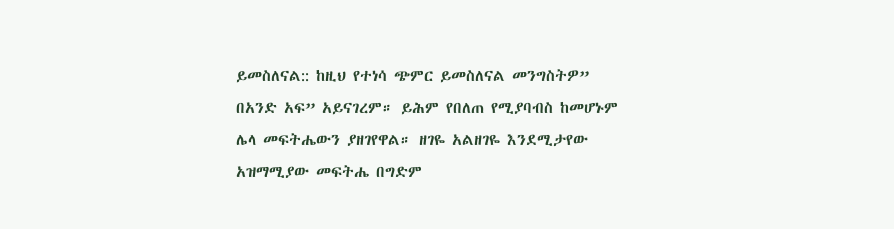ይመስለናል:: ከዚህ የተነሳ ጭምር ይመስለናል መንግስትዎ” በአንድ አፍ” አይናገረም። ይሕም የበለጠ የሚያባብስ ከመሆኑም ሌላ መፍትሔውን ያዘገየዋል። ዘገዬ አልዘገዬ እንደሚታየው አዝማሚያው መፍትሔ በግድም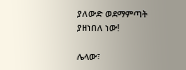ያለውድ ወደማምጣት ያዘነበለ ነው!

ሌላው፣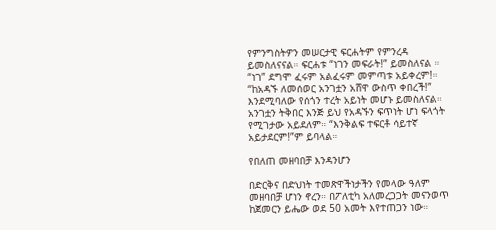የምንግስትዎን መሠርታዊ ፍርሐትም የምንረዳ ይመስለናናል። ፍርሐቱ “ነገን መፍራት!” ይመስለናል ። “ነገ” ደግሞ ፈሩም አልፈሩም መምጣቱ አይቀረም!። “ከአዳኙ ለመሰወር አንገቷን አሸዋ ውስጥ ቀበረች!” እንደሚባለው የሰጎን ተረት አይነት መሆኑ ይመስለናል። አንገቷን ትቅበር እንጅ ይህ የአዳኙን ፍጥነት ሆነ ፍላጎት የሚገታው አይደለም። “እንቅልፍ ተፍርቶ ሳይተኛ አይታደርም!”ም ይባላል።

የበለጠ መዘባበቻ እንዳንሆን

በድርቅና በድህነት ተመጽዋችነታችን የመላው ዓለም መዘባበቻ ሆነን ኖረን። በፖለቲካ አለመረጋጋት መናንወጥ ከጀመርን ይሔው ወደ 50 አመት እየተጠጋን ነው።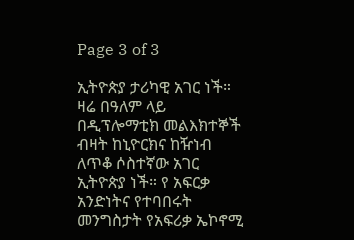Page 3 of 3

ኢትዮጵያ ታሪካዊ አገር ነች። ዛሬ በዓለም ላይ በዲፕሎማቲክ መልእክተኞች ብዛት ከኒዮርክና ከዥነብ ለጥቆ ሶስተኛው አገር ኢትዮጵያ ነች። የ አፍርቃ አንድነትና የተባበሩት መንግስታት የአፍሪቃ ኤኮኖሚ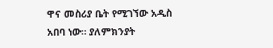ዋና መስሪያ ቤት የሚገኘው አዲስ አበባ ነው። ያለምክንያት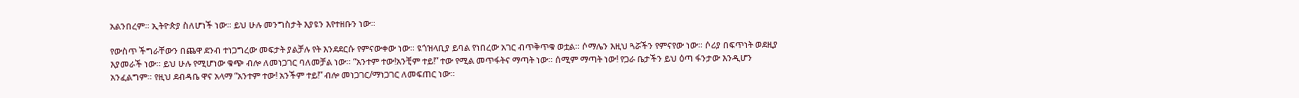አልንበረም። ኢትዮጵያ ስለሆነች ነው። ይህ ሁሉ መንግስታት እያዩን እየተዘቡን ነው።

የውስጥ ችግራቸውን በጨዋ ደንብ ተነጋግረው መፍታት ያልቻሉ የት እንደደርሱ የምናውቀው ነው። ዩጎዝላቢያ ይባል የነበረው አገር ብጥቅጥቁ ወቷል። ሶማሌን እዚህ ጓሯችን የምናየው ነው። ሶሪያ በፍጥነት ወደዚያ እያመራች ነው። ይህ ሁሉ የሚሆነው ቁጭ ብሎ ለመነጋገር ባለመቻል ነው። “አንተም ተው!አንቺም ተይ!” ተው የሚል መጥፋትና ማጣት ነው። ሰሚም ማጣት ነው! የጋራ ቤታችን ይህ ዕጣ ፋንታው እንዲሆን አንፈልግም። የዚህ ደብዳቤ ዋና አላማ “አንተም ተው! አንችም ተይ!” ብሎ መነጋገር/ማነጋገር ለመፍጠር ነው።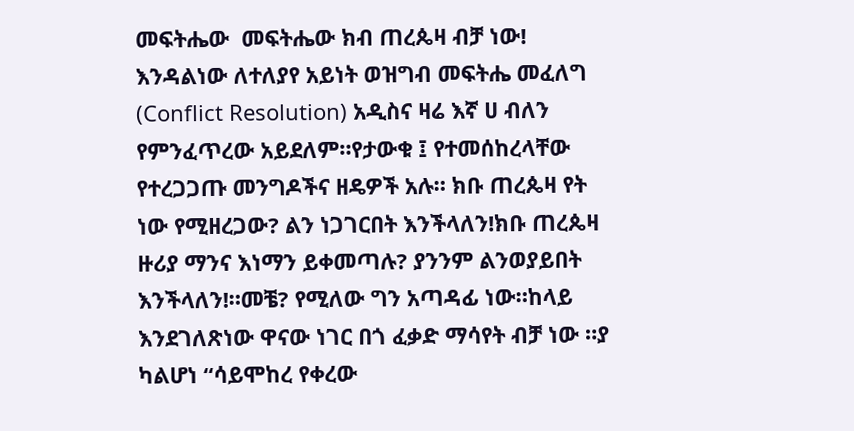መፍትሔው  መፍትሔው ክብ ጠረጴዛ ብቻ ነው! እንዳልነው ለተለያየ አይነት ወዝግብ መፍትሔ መፈለግ (Conflict Resolution) አዲስና ዛሬ እኛ ሀ ብለን የምንፈጥረው አይደለም።የታውቁ ፤ የተመሰከረላቸው የተረጋጋጡ መንግዶችና ዘዴዎች አሉ። ክቡ ጠረጴዛ የት ነው የሚዘረጋው? ልን ነጋገርበት እንችላለን!ክቡ ጠረጴዛ ዙሪያ ማንና እነማን ይቀመጣሉ? ያንንም ልንወያይበት እንችላለን!።መቼ? የሚለው ግን አጣዳፊ ነው።ከላይ እንደገለጽነው ዋናው ነገር በጎ ፈቃድ ማሳየት ብቻ ነው ።ያ ካልሆነ “ሳይሞከረ የቀረው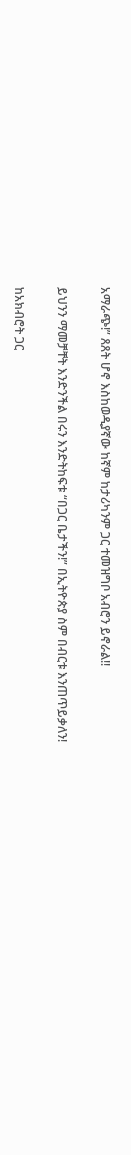አማራጭ!” ጸጸት ሆኖ እስከወዲያኛው ከኛም ከታሪካንም ጋር ተመዝግቦ አብሮን ይኖራል!!

ይህንን ማመቻቸት እንድንችል በሩን እንድትከፍቱ “በጋር ቤታችን!” በኢትዮጵያ ስም በብርቱ እንጠጥይቃለን!

ከአክብሮት ጋር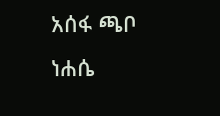አሰፋ ጫቦ ነሐሴ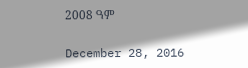2008 ዓም

December 28, 2016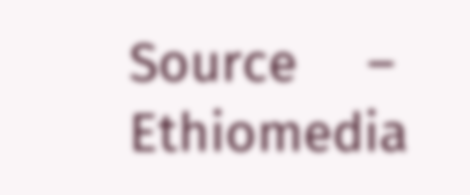Source     –   Ethiomedia